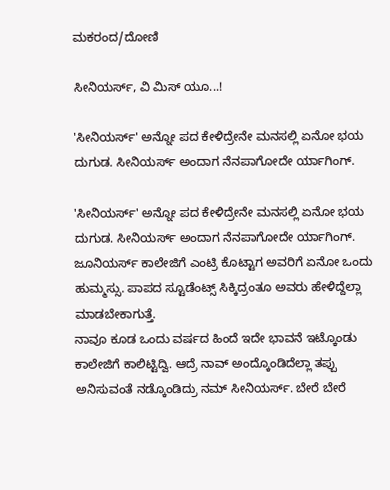ಮಕರಂದ/ದೋಣಿ

ಸೀನಿಯರ್ಸ್, ವಿ ಮಿಸ್ ಯೂ...!

'ಸೀನಿಯರ್ಸ್‌' ಅನ್ನೋ ಪದ ಕೇಳಿದ್ರೇನೇ ಮನಸಲ್ಲಿ ಏನೋ ಭಯ ದುಗುಡ. ಸೀನಿಯರ್ಸ್ ಅಂದಾಗ ನೆನಪಾಗೋದೇ ರ್ಯಾಗಿಂಗ್.

'ಸೀನಿಯರ್ಸ್‌' ಅನ್ನೋ ಪದ ಕೇಳಿದ್ರೇನೇ ಮನಸಲ್ಲಿ ಏನೋ ಭಯ ದುಗುಡ. ಸೀನಿಯರ್ಸ್ ಅಂದಾಗ ನೆನಪಾಗೋದೇ ರ್ಯಾಗಿಂಗ್. ಜೂನಿಯರ್ಸ್ ಕಾಲೇಜಿಗೆ ಎಂಟ್ರಿ ಕೊಟ್ಟಾಗ ಅವರಿಗೆ ಏನೋ ಒಂದು ಹುಮ್ಮಸ್ಸು. ಪಾಪದ ಸ್ಟೂಡೆಂಟ್ಸ್ ಸಿಕ್ಕಿದ್ರಂತೂ ಅವರು ಹೇಳಿದ್ದೆಲ್ಲಾ ಮಾಡಬೇಕಾಗುತ್ತೆ.
ನಾವೂ ಕೂಡ ಒಂದು ವರ್ಷದ ಹಿಂದೆ ಇದೇ ಭಾವನೆ ಇಟ್ಕೊಂಡು ಕಾಲೇಜಿಗೆ ಕಾಲಿಟ್ಟಿದ್ವಿ. ಆದ್ರೆ ನಾವ್ ಅಂದ್ಕೊಂಡಿದೆಲ್ಲಾ ತಪ್ಪು ಅನಿಸುವಂತೆ ನಡ್ಕೊಂಡಿದ್ರು ನಮ್ ಸೀನಿಯರ್ಸ್. ಬೇರೆ ಬೇರೆ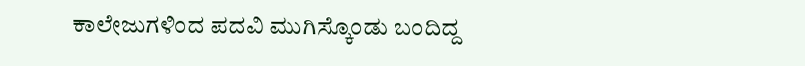ಕಾಲೇಜುಗಳಿಂದ ಪದವಿ ಮುಗಿಸ್ಕೊಂಡು ಬಂದಿದ್ದ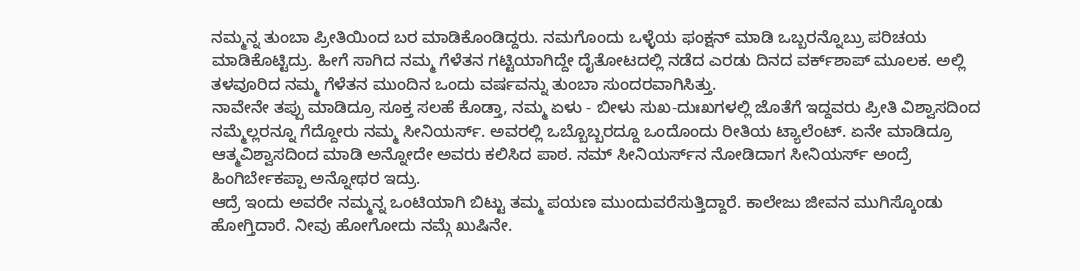ನಮ್ಮನ್ನ ತುಂಬಾ ಪ್ರೀತಿಯಿಂದ ಬರ ಮಾಡಿಕೊಂಡಿದ್ದರು. ನಮಗೊಂದು ಒಳ್ಳೆಯ ಫಂಕ್ಷನ್ ಮಾಡಿ ಒಬ್ಬರನ್ನೊಬ್ರು ಪರಿಚಯ ಮಾಡಿಕೊಟ್ಟಿದ್ರು. ಹೀಗೆ ಸಾಗಿದ ನಮ್ಮ ಗೆಳೆತನ ಗಟ್ಟಿಯಾಗಿದ್ದೇ ದೈತೋಟದಲ್ಲಿ ನಡೆದ ಎರಡು ದಿನದ ವರ್ಕ್‌ಶಾಪ್ ಮೂಲಕ. ಅಲ್ಲಿ ತಳವೂರಿದ ನಮ್ಮ ಗೆಳೆತನ ಮುಂದಿನ ಒಂದು ವರ್ಷವನ್ನು ತುಂಬಾ ಸುಂದರವಾಗಿಸಿತ್ತು.
ನಾವೇನೇ ತಪ್ಪು ಮಾಡಿದ್ರೂ ಸೂಕ್ತ ಸಲಹೆ ಕೊಡ್ತಾ, ನಮ್ಮ ಏಳು - ಬೀಳು ಸುಖ-ದುಃಖಗಳಲ್ಲಿ ಜೊತೆಗೆ ಇದ್ದವರು ಪ್ರೀತಿ ವಿಶ್ವಾಸದಿಂದ ನಮ್ಮೆಲ್ಲರನ್ನೂ ಗೆದ್ದೋರು ನಮ್ಮ ಸೀನಿಯರ್ಸ್. ಅವರಲ್ಲಿ ಒಬ್ಬೊಬ್ಬರದ್ದೂ ಒಂದೊಂದು ರೀತಿಯ ಟ್ಯಾಲೆಂಟ್. ಏನೇ ಮಾಡಿದ್ರೂ ಆತ್ಮವಿಶ್ವಾಸದಿಂದ ಮಾಡಿ ಅನ್ನೋದೇ ಅವರು ಕಲಿಸಿದ ಪಾಠ. ನಮ್ ಸೀನಿಯರ್ಸ್‌ನ ನೋಡಿದಾಗ ಸೀನಿಯರ್ಸ್ ಅಂದ್ರೆ ಹಿಂಗಿರ್ಬೇಕಪ್ಪಾ ಅನ್ನೋಥರ ಇದ್ರು.
ಆದ್ರೆ ಇಂದು ಅವರೇ ನಮ್ಮನ್ನ ಒಂಟಿಯಾಗಿ ಬಿಟ್ಟು ತಮ್ಮ ಪಯಣ ಮುಂದುವರೆಸುತ್ತಿದ್ದಾರೆ. ಕಾಲೇಜು ಜೀವನ ಮುಗಿಸ್ಕೊಂಡು ಹೋಗ್ತಿದಾರೆ. ನೀವು ಹೋಗೋದು ನಮ್ಗೆ ಖುಷಿನೇ.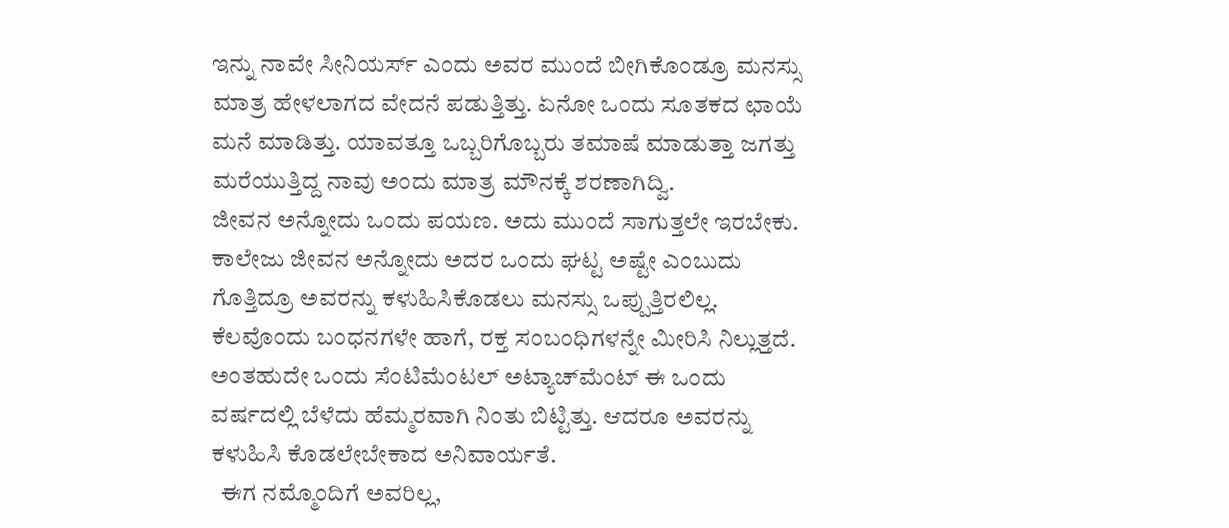ಇನ್ನು ನಾವೇ ಸೀನಿಯರ್ಸ್ ಎಂದು ಅವರ ಮುಂದೆ ಬೀಗಿಕೊಂಡ್ರೂ ಮನಸ್ಸು ಮಾತ್ರ ಹೇಳಲಾಗದ ವೇದನೆ ಪಡುತ್ತಿತ್ತು. ಏನೋ ಒಂದು ಸೂತಕದ ಛಾಯೆ ಮನೆ ಮಾಡಿತ್ತು. ಯಾವತ್ತೂ ಒಬ್ಬರಿಗೊಬ್ಬರು ತಮಾಷೆ ಮಾಡುತ್ತಾ ಜಗತ್ತು ಮರೆಯುತ್ತಿದ್ದ ನಾವು ಅಂದು ಮಾತ್ರ ಮೌನಕ್ಕೆ ಶರಣಾಗಿದ್ವಿ.
ಜೀವನ ಅನ್ನೋದು ಒಂದು ಪಯಣ. ಅದು ಮುಂದೆ ಸಾಗುತ್ತಲೇ ಇರಬೇಕು. ಕಾಲೇಜು ಜೀವನ ಅನ್ನೋದು ಅದರ ಒಂದು ಘಟ್ಟ ಅಷ್ಟೇ ಎಂಬುದು ಗೊತ್ತಿದ್ರೂ ಅವರನ್ನು ಕಳುಹಿಸಿಕೊಡಲು ಮನಸ್ಸು ಒಪ್ಪುತ್ತಿರಲಿಲ್ಲ. ಕೆಲವೊಂದು ಬಂಧನಗಳೇ ಹಾಗೆ, ರಕ್ತ ಸಂಬಂಧಿಗಳನ್ನೇ ಮೀರಿಸಿ ನಿಲ್ಲುತ್ತದೆ. ಅಂತಹುದೇ ಒಂದು ಸೆಂಟಿಮೆಂಟಲ್ ಅಟ್ಯಾಚ್‌ಮೆಂಟ್ ಈ ಒಂದು ವರ್ಷದಲ್ಲಿ ಬೆಳೆದು ಹೆಮ್ಮರವಾಗಿ ನಿಂತು ಬಿಟ್ಟಿತ್ತು. ಆದರೂ ಅವರನ್ನು ಕಳುಹಿಸಿ ಕೊಡಲೇಬೇಕಾದ ಅನಿವಾರ್ಯತೆ.
  ಈಗ ನಮ್ಮೊಂದಿಗೆ ಅವರಿಲ್ಲ,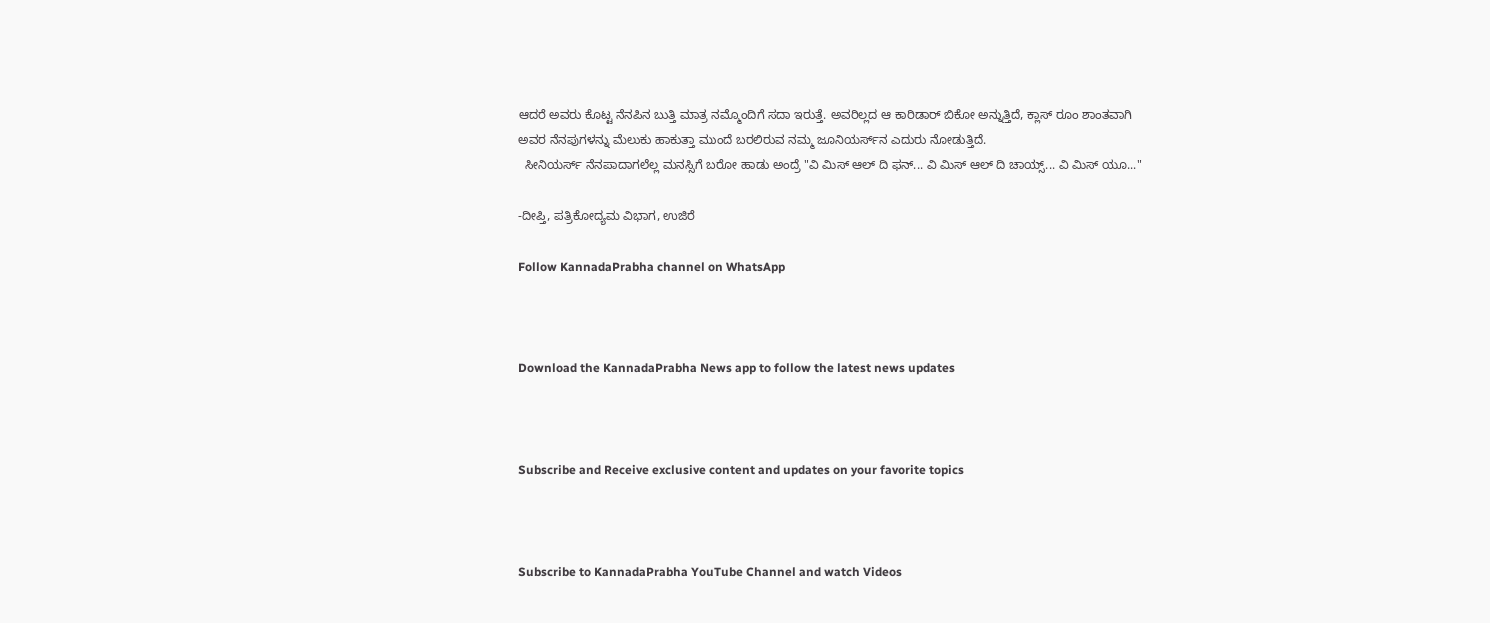ಆದರೆ ಅವರು ಕೊಟ್ಟ ನೆನಪಿನ ಬುತ್ತಿ ಮಾತ್ರ ನಮ್ಮೊಂದಿಗೆ ಸದಾ ಇರುತ್ತೆ. ಅವರಿಲ್ಲದ ಆ ಕಾರಿಡಾರ್ ಬಿಕೋ ಅನ್ನುತ್ತಿದೆ, ಕ್ಲಾಸ್ ರೂಂ ಶಾಂತವಾಗಿ ಅವರ ನೆನಪುಗಳನ್ನು ಮೆಲುಕು ಹಾಕುತ್ತಾ ಮುಂದೆ ಬರಲಿರುವ ನಮ್ಮ ಜೂನಿಯರ್ಸ್‌ನ ಎದುರು ನೋಡುತ್ತಿದೆ.
  ಸೀನಿಯರ್ಸ್ ನೆನಪಾದಾಗಲೆಲ್ಲ ಮನಸ್ಸಿಗೆ ಬರೋ ಹಾಡು ಅಂದ್ರೆ "ವಿ ಮಿಸ್ ಆಲ್ ದಿ ಫನ್... ವಿ ಮಿಸ್ ಆಲ್ ದಿ ಚಾಯ್ಸ್... ವಿ ಮಿಸ್ ಯೂ..."

-ದೀಪ್ತಿ, ಪತ್ರಿಕೋದ್ಯಮ ವಿಭಾಗ, ಉಜಿರೆ

Follow KannadaPrabha channel on WhatsApp



Download the KannadaPrabha News app to follow the latest news updates



Subscribe and Receive exclusive content and updates on your favorite topics



Subscribe to KannadaPrabha YouTube Channel and watch Videos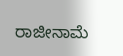ರಾಜೀನಾಮೆ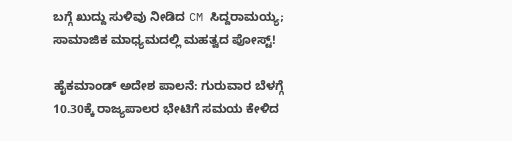ಬಗ್ಗೆ ಖುದ್ದು ಸುಳಿವು ನೀಡಿದ CM ಸಿದ್ದರಾಮಯ್ಯ; ಸಾಮಾಜಿಕ ಮಾಧ್ಯಮದಲ್ಲಿ ಮಹತ್ವದ ಪೋಸ್ಟ್!

ಹೈಕಮಾಂಡ್ ಅದೇಶ ಪಾಲನೆ: ಗುರುವಾರ ಬೆಳಗ್ಗೆ 10.30ಕ್ಕೆ ರಾಜ್ಯಪಾಲರ ಭೇಟಿಗೆ ಸಮಯ ಕೇಳಿದ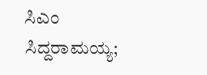ಸಿಎಂ ಸಿದ್ದರಾಮಯ್ಯ;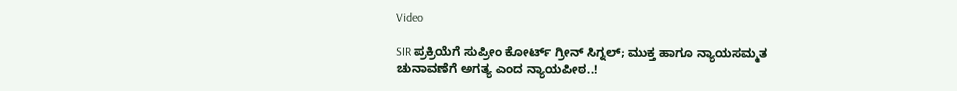Video

SIR ಪ್ರಕ್ರಿಯೆಗೆ ಸುಪ್ರೀಂ ಕೋರ್ಟ್ ಗ್ರೀನ್ ಸಿಗ್ನಲ್; ಮುಕ್ತ ಹಾಗೂ ನ್ಯಾಯಸಮ್ಮತ ಚುನಾವಣೆಗೆ ಅಗತ್ಯ ಎಂದ ನ್ಯಾಯಪೀಠ..!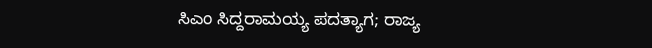ಸಿಎಂ ಸಿದ್ದರಾಮಯ್ಯ ಪದತ್ಯಾಗ; ರಾಜ್ಯ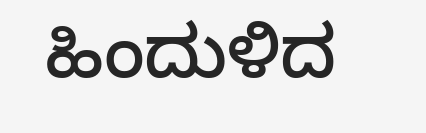ಹಿಂದುಳಿದ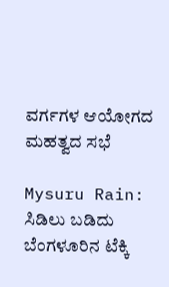ವರ್ಗಗಳ ಆಯೋಗದ ಮಹತ್ವದ ಸಭೆ

Mysuru Rain: ಸಿಡಿಲು ಬಡಿದು ಬೆಂಗಳೂರಿನ ಟೆಕ್ಕಿ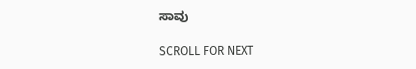ಸಾವು

SCROLL FOR NEXT